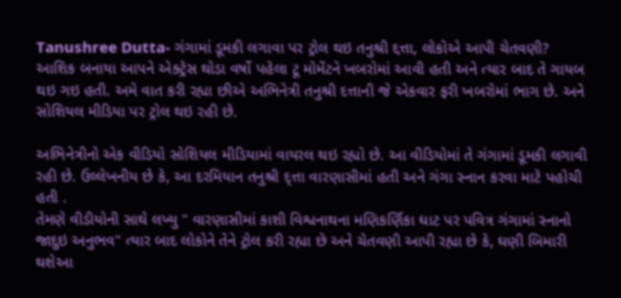Tanushree Dutta- ગંગામાં ડૂમકી લગાવા પર ટ્રોલ થઇ તનુશ્રી દ્દત્તા, લોકોએ આપી ચેતવણી?
આશિક બનાયા આપને એક્ટ્રેસ થોડા વર્ષો પહેલા ટૂ મોમેંટને ખબરોમાં આવી હતી અને ત્યાર બાદ તે ગાયબ થઇ ગઇ હતી. અમે વાત કરી રહ્યા છીએ અભિનેત્રી તનુશ્રી દત્તાની જે એકવાર ફરી ખબરોમાં ભાગ છે. અને સોશિયલ મીડિયા પર ટ્રોલ થઇ રહી છે.

અભિનેત્રીનો એક વીડિયો સોશિયલ મીડિયામાં વાયરલ થઇ રહ્યો છે. આ વીડિયોમાં તે ગંગામાં ડૂમકી લગાવી રહી છે. ઉલ્લેખનીય છે કે, આ દરમિયાન તનુશ્રી દ્ત્તા વારણાસીમાં હતી અને ગંગા સ્નાન કરવા માટે પહોચી હતી .
તેમણે વીડીયોની સાથે લખ્યુ " વારણાસીમાં કાશી વિશ્વનાથના મણિકર્ણિકા ઘાટ પર પવિત્ર ગંગામાં સ્નાનો જાદુઇ અનુભવ" ત્યાર બાદ લોકોને તેને ટ્રોલ કરી રહ્યા છે અને ચેતવણી આપી રહ્યા છે કે, ઘણી બિમારી થશેઆ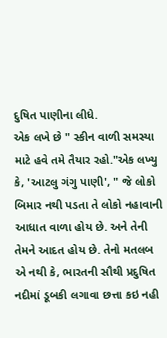દુષિત પાણીના લીધે.
એક લખે છે " સ્કીન વાળી સમસ્યા માટે હવે તમે તૈયાર રહો."એક લખ્યુ કે, 'આટલુ ગંગુ પાણી', " જે લોકો બિમાર નથી પડતા તે લોકો નહાવાની આધાત વાળા હોય છે. અને તેની તેમને આદત હોય છે. તેનો મતલબ એ નથી કે, ભારતની સૌથી પ્રદુષિત નદીમાં ડૂબકી લગાવા છત્તા કઇ નહી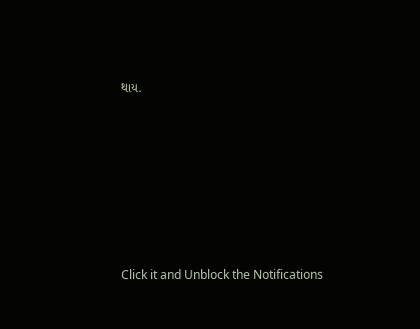થાય.












Click it and Unblock the Notifications